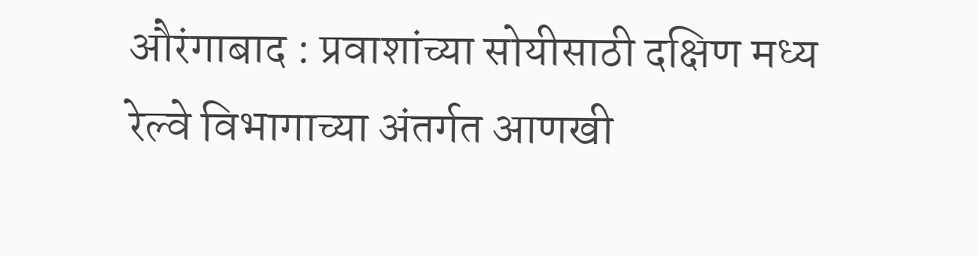औरंगाबाद : प्रवाशांच्या सोयीसाठी दक्षिण मध्य रेल्वे विभागाच्या अंतर्गत आणखी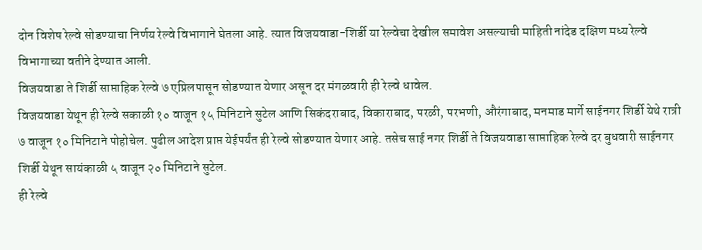दोन विशेष रेल्वे सोडण्याचा निर्णय रेल्वे विभागाने घेतला आहे. त्यात विजयवाडा-शिर्डी या रेल्वेचा देखील समावेश असल्याची माहिती नांदेड दक्षिण मध्य रेल्वे विभागाच्या वतीने देण्यात आली.
विजयवाडा ते शिर्डी साप्ताहिक रेल्वे ७ एप्रिलपासून सोडण्यात येणार असून दर मंगळवारी ही रेल्वे धावेल.
विजयवाडा येथून ही रेल्वे सकाळी १० वाजून १५ मिनिटाने सुटेल आणि सिकंदराबाद, विकाराबाद, परळी, परभणी, औरंगाबाद, मनमाड मार्गे साईनगर शिर्डी येथे रात्री ७ वाजून १० मिनिटाने पोहोचेल. पुढील आदेश प्राप्त येईपर्यंत ही रेल्वे सोडण्यात येणार आहे. तसेच साई नगर शिर्डी ते विजयवाडा साप्ताहिक रेल्वे दर बुधवारी साईनगर शिर्डी येथून सायंकाळी ५ वाजून २० मिनिटाने सुटेल.
ही रेल्वे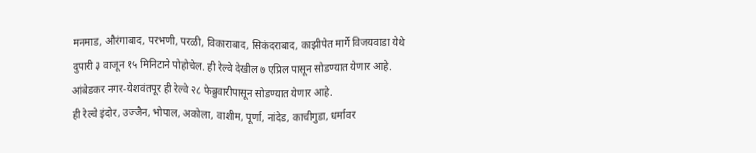मनमाड, औरंगाबाद, परभणी, परळी, विकाराबाद, सिकंदराबाद, काझीपेत मार्गे विजयवाडा येथे दुपारी ३ वाजून १५ मिनिटाने पोहोचेल. ही रेल्वे देखील ७ एप्रिल पासून सोडण्यात येणार आहे. आंबेडकर नगर-येशवंतपूर ही रेल्वे २८ फेब्रुवारीपासून सोडण्यात येणार आहे.
ही रेल्वे इंदोर, उज्जैन, भोपाल, अकोला, वाशीम, पूर्णा, नांदेड, काचीगुडा, धर्मावर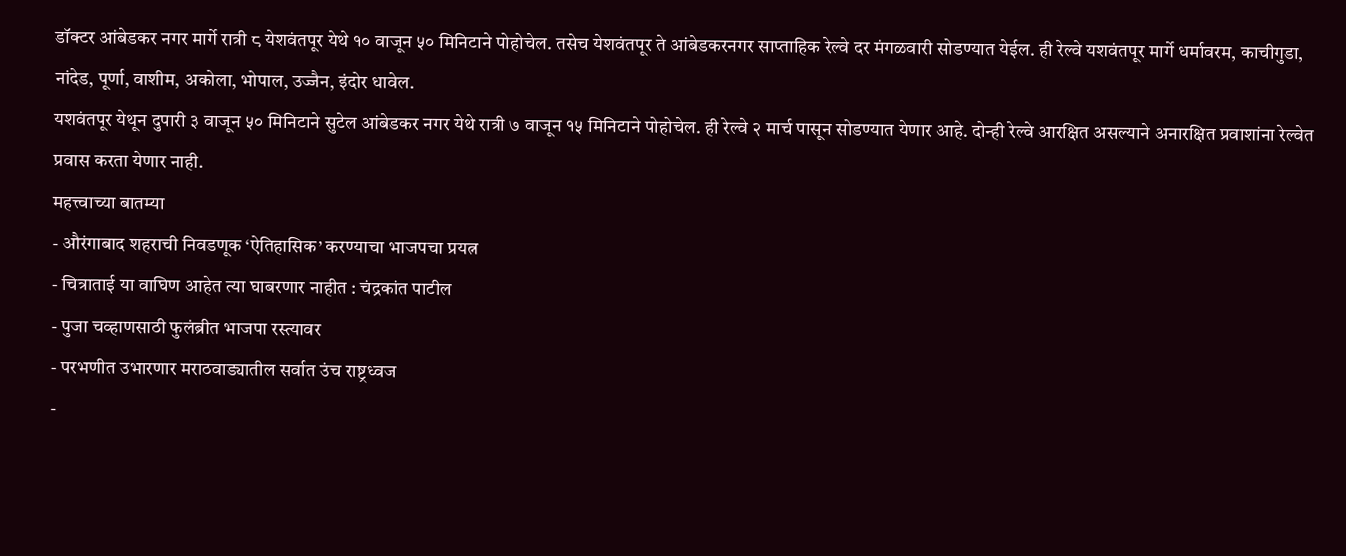डॉक्टर आंबेडकर नगर मार्गे रात्री ८ येशवंतपूर येथे १० वाजून ५० मिनिटाने पोहोचेल. तसेच येशवंतपूर ते आंबेडकरनगर साप्ताहिक रेल्वे दर मंगळवारी सोडण्यात येईल. ही रेल्वे यशवंतपूर मार्गे धर्मावरम, काचीगुडा, नांदेड, पूर्णा, वाशीम, अकोला, भोपाल, उज्जैन, इंदोर धावेल.
यशवंतपूर येथून दुपारी ३ वाजून ५० मिनिटाने सुटेल आंबेडकर नगर येथे रात्री ७ वाजून १५ मिनिटाने पोहोचेल. ही रेल्वे २ मार्च पासून सोडण्यात येणार आहे. दोन्ही रेल्वे आरक्षित असल्याने अनारक्षित प्रवाशांना रेल्वेत प्रवास करता येणार नाही.
महत्त्वाच्या बातम्या
- औरंगाबाद शहराची निवडणूक ‘ऐतिहासिक’ करण्याचा भाजपचा प्रयत्न
- चित्राताई या वाघिण आहेत त्या घाबरणार नाहीत : चंद्रकांत पाटील
- पुजा चव्हाणसाठी फुलंब्रीत भाजपा रस्त्यावर
- परभणीत उभारणार मराठवाड्यातील सर्वात उंच राष्ट्रध्वज
-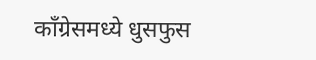काँग्रेसमध्ये धुसफुस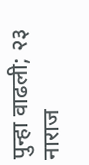पुन्हा वाढली; २३ नाराज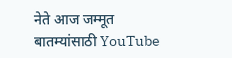नेते आज जम्मूत
बातम्यांसाठी YouTube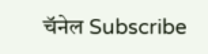चॅनेल Subscribe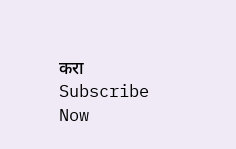करा
Subscribe Now